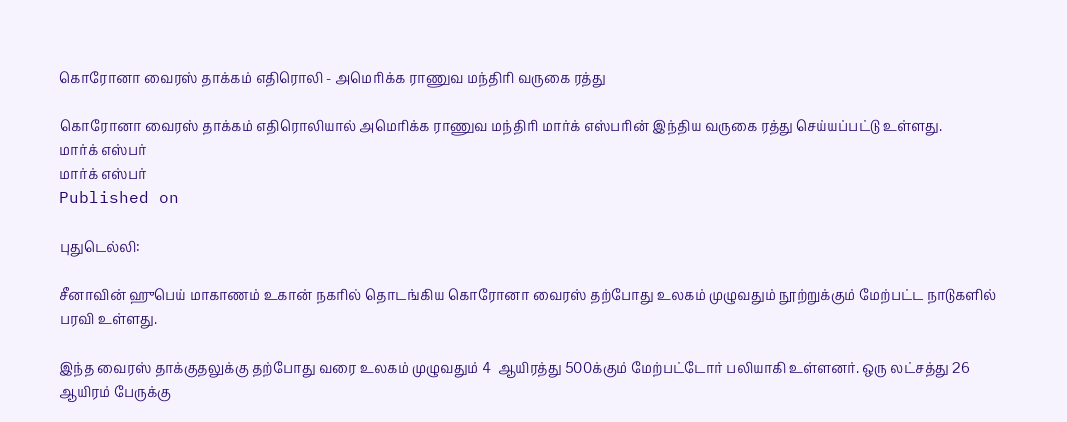கொரோனா வைரஸ் தாக்கம் எதிரொலி - அமெரிக்க ராணுவ மந்திரி வருகை ரத்து

கொரோனா வைரஸ் தாக்கம் எதிரொலியால் அமெரிக்க ராணுவ மந்திரி மார்க் எஸ்பரின் இந்திய வருகை ரத்து செய்யப்பட்டு உள்ளது.
மார்க் எஸ்பர்
மார்க் எஸ்பர்
Published on

புதுடெல்லி:

சீனாவின் ஹுபெய் மாகாணம் உகான் நகரில் தொடங்கிய கொரோனா வைரஸ் தற்போது உலகம் முழுவதும் நூற்றுக்கும் மேற்பட்ட நாடுகளில் பரவி உள்ளது.

இந்த வைரஸ் தாக்குதலுக்கு தற்போது வரை உலகம் முழுவதும் 4  ஆயிரத்து 500க்கும் மேற்பட்டோர் பலியாகி உள்ளனர். ஒரு லட்சத்து 26 ஆயிரம் பேருக்கு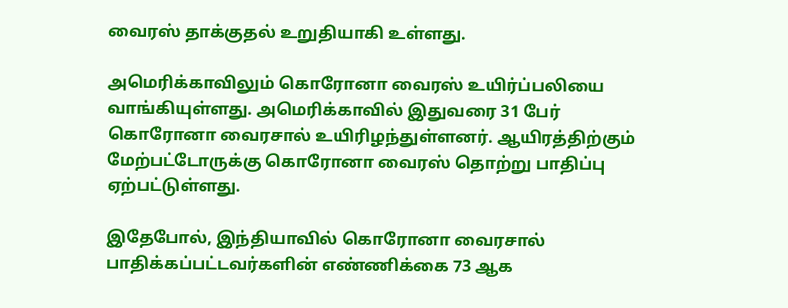வைரஸ் தாக்குதல் உறுதியாகி உள்ளது.

அமெரிக்காவிலும் கொரோனா வைரஸ் உயிர்ப்பலியை வாங்கியுள்ளது. அமெரிக்காவில் இதுவரை 31 பேர் கொரோனா வைரசால் உயிரிழந்துள்ளனர். ஆயிரத்திற்கும் மேற்பட்டோருக்கு கொரோனா வைரஸ் தொற்று பாதிப்பு ஏற்பட்டுள்ளது.

இதேபோல், இந்தியாவில் கொரோனா வைரசால் பாதிக்கப்பட்டவர்களின் எண்ணிக்கை 73 ஆக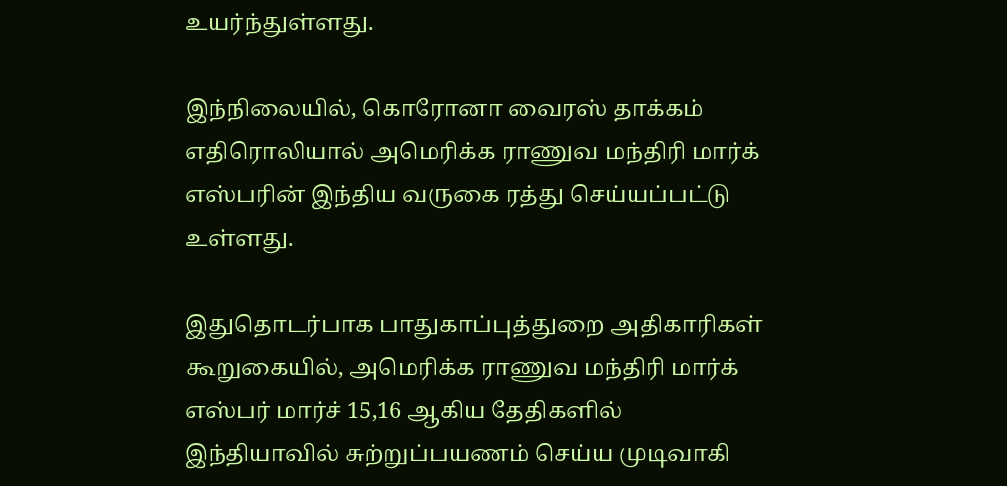உயர்ந்துள்ளது.

இந்நிலையில், கொரோனா வைரஸ் தாக்கம் எதிரொலியால் அமெரிக்க ராணுவ மந்திரி மார்க் எஸ்பரின் இந்திய வருகை ரத்து செய்யப்பட்டு உள்ளது.

இதுதொடர்பாக பாதுகாப்புத்துறை அதிகாரிகள் கூறுகையில், அமெரிக்க ராணுவ மந்திரி மார்க் எஸ்பர் மார்ச் 15,16 ஆகிய தேதிகளில் இந்தியாவில் சுற்றுப்பயணம் செய்ய முடிவாகி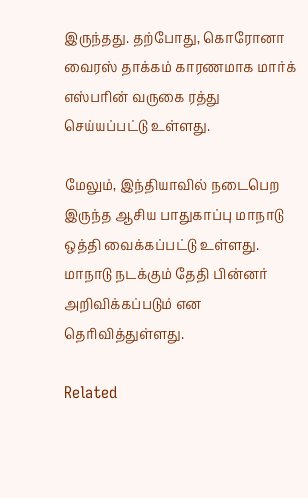இருந்தது. தற்போது, கொரோனா வைரஸ் தாக்கம் காரணமாக மார்க் எஸ்பரின் வருகை ரத்து செய்யப்பட்டு உள்ளது.

மேலும், இந்தியாவில் நடைபெற இருந்த ஆசிய பாதுகாப்பு மாநாடு ஒத்தி வைக்கப்பட்டு உள்ளது. மாநாடு நடக்கும் தேதி பின்னர் அறிவிக்கப்படும் என தெரிவித்துள்ளது.

Related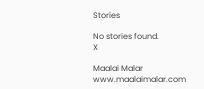Stories

No stories found.
X

Maalai Malar
www.maalaimalar.com